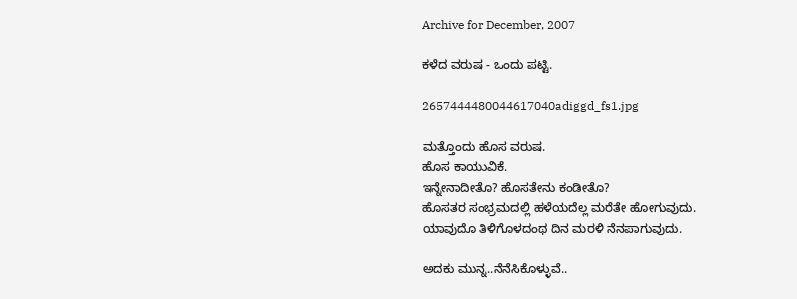Archive for December, 2007

ಕಳೆದ ವರುಷ - ಒಂದು ಪಟ್ಟಿ.

2657444480044617040adiggd_fs1.jpg

ಮತ್ತೊಂದು ಹೊಸ ವರುಷ.
ಹೊಸ ಕಾಯುವಿಕೆ.
ಇನ್ನೇನಾದೀತೊ? ಹೊಸತೇನು ಕಂಡೀತೊ?
ಹೊಸತರ ಸಂಭ್ರಮದಲ್ಲಿ ಹಳೆಯದೆಲ್ಲ ಮರೆತೇ ಹೋಗುವುದು.
ಯಾವುದೊ ತಿಳಿಗೊಳದಂಥ ದಿನ ಮರಳಿ ನೆನಪಾಗುವುದು.

ಅದಕು ಮುನ್ನ..ನೆನೆಸಿಕೊಳ್ಳುವೆ..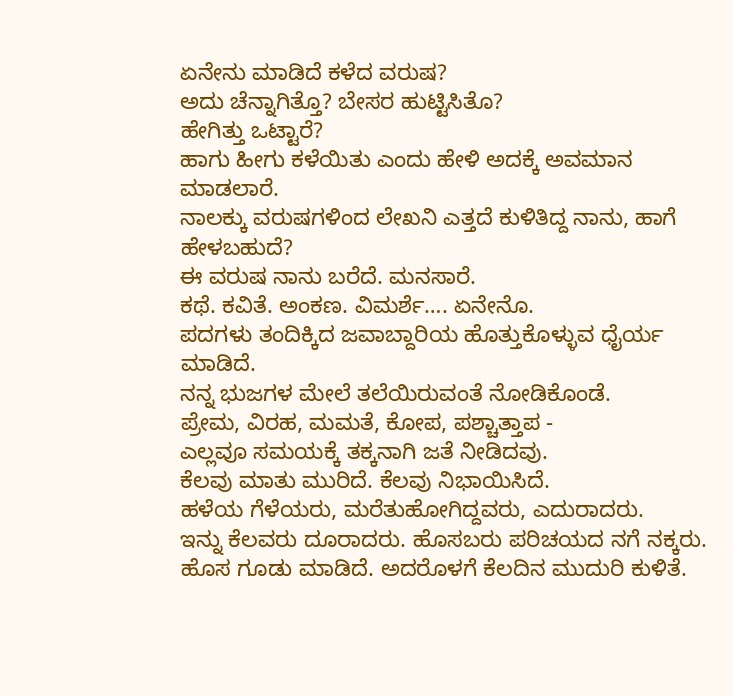ಏನೇನು ಮಾಡಿದೆ ಕಳೆದ ವರುಷ?
ಅದು ಚೆನ್ನಾಗಿತ್ತೊ? ಬೇಸರ ಹುಟ್ಟಿಸಿತೊ?
ಹೇಗಿತ್ತು ಒಟ್ಟಾರೆ?
ಹಾಗು ಹೀಗು ಕಳೆಯಿತು ಎಂದು ಹೇಳಿ ಅದಕ್ಕೆ ಅವಮಾನ ಮಾಡಲಾರೆ.
ನಾಲಕ್ಕು ವರುಷಗಳಿಂದ ಲೇಖನಿ ಎತ್ತದೆ ಕುಳಿತಿದ್ದ ನಾನು, ಹಾಗೆ ಹೇಳಬಹುದೆ?
ಈ ವರುಷ ನಾನು ಬರೆದೆ. ಮನಸಾರೆ.
ಕಥೆ. ಕವಿತೆ. ಅಂಕಣ. ವಿಮರ್ಶೆ…. ಏನೇನೊ.
ಪದಗಳು ತಂದಿಕ್ಕಿದ ಜವಾಬ್ದಾರಿಯ ಹೊತ್ತುಕೊಳ್ಳುವ ಧೈರ್ಯ ಮಾಡಿದೆ.
ನನ್ನ ಭುಜಗಳ ಮೇಲೆ ತಲೆಯಿರುವಂತೆ ನೋಡಿಕೊಂಡೆ.
ಪ್ರೇಮ, ವಿರಹ, ಮಮತೆ, ಕೋಪ, ಪಶ್ಚಾತ್ತಾಪ -
ಎಲ್ಲವೂ ಸಮಯಕ್ಕೆ ತಕ್ಕನಾಗಿ ಜತೆ ನೀಡಿದವು.
ಕೆಲವು ಮಾತು ಮುರಿದೆ. ಕೆಲವು ನಿಭಾಯಿಸಿದೆ.
ಹಳೆಯ ಗೆಳೆಯರು, ಮರೆತುಹೋಗಿದ್ದವರು, ಎದುರಾದರು.
ಇನ್ನು ಕೆಲವರು ದೂರಾದರು. ಹೊಸಬರು ಪರಿಚಯದ ನಗೆ ನಕ್ಕರು.
ಹೊಸ ಗೂಡು ಮಾಡಿದೆ. ಅದರೊಳಗೆ ಕೆಲದಿನ ಮುದುರಿ ಕುಳಿತೆ.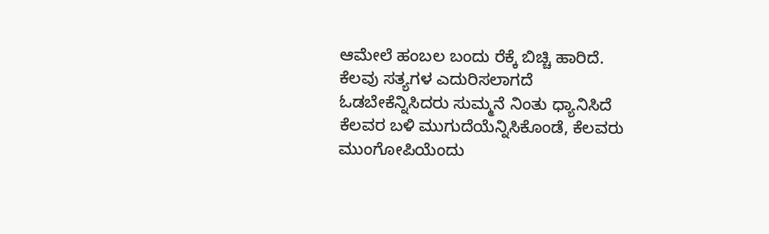ಆಮೇಲೆ ಹಂಬಲ ಬಂದು ರೆಕ್ಕೆ ಬಿಚ್ಚಿ ಹಾರಿದೆ.
ಕೆಲವು ಸತ್ಯಗಳ ಎದುರಿಸಲಾಗದೆ ಓಡಬೇಕೆನ್ನಿಸಿದರು ಸುಮ್ಮನೆ ನಿಂತು ಧ್ಯಾನಿಸಿದೆ
ಕೆಲವರ ಬಳಿ ಮುಗುದೆಯೆನ್ನಿಸಿಕೊಂಡೆ, ಕೆಲವರು ಮುಂಗೋಪಿಯೆಂದು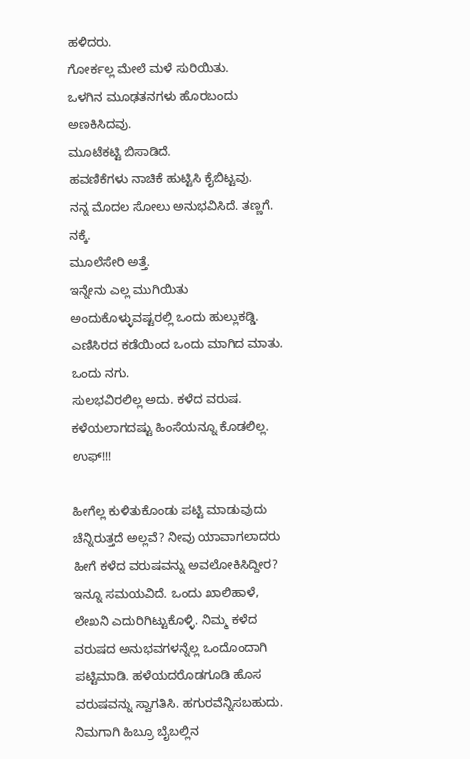ಹಳಿದರು.
ಗೋರ್ಕಲ್ಲ ಮೇಲೆ ಮಳೆ ಸುರಿಯಿತು.
ಒಳಗಿನ ಮೂಢತನಗಳು ಹೊರಬಂದು ಅಣಕಿಸಿದವು.
ಮೂಟೆಕಟ್ಟಿ ಬಿಸಾಡಿದೆ.
ಹವಣಿಕೆಗಳು ನಾಚಿಕೆ ಹುಟ್ಟಿಸಿ ಕೈಬಿಟ್ಟವು.
ನನ್ನ ಮೊದಲ ಸೋಲು ಅನುಭವಿಸಿದೆ. ತಣ್ಣಗೆ. ನಕ್ಕೆ.
ಮೂಲೆಸೇರಿ ಅತ್ತೆ.
ಇನ್ನೇನು ಎಲ್ಲ ಮುಗಿಯಿತು ಅಂದುಕೊಳ್ಳುವಷ್ಟರಲ್ಲಿ ಒಂದು ಹುಲ್ಲುಕಡ್ಡಿ.
ಎಣಿಸಿರದ ಕಡೆಯಿಂದ ಒಂದು ಮಾಗಿದ ಮಾತು. ಒಂದು ನಗು.
ಸುಲಭವಿರಲಿಲ್ಲ ಅದು. ಕಳೆದ ವರುಷ.
ಕಳೆಯಲಾಗದಷ್ಟು ಹಿಂಸೆಯನ್ನೂ ಕೊಡಲಿಲ್ಲ.
ಉಫ್!!!

ಹೀಗೆಲ್ಲ ಕುಳಿತುಕೊಂಡು ಪಟ್ಟಿ ಮಾಡುವುದು ಚೆನ್ನಿರುತ್ತದೆ ಅಲ್ಲವೆ? ನೀವು ಯಾವಾಗಲಾದರು ಹೀಗೆ ಕಳೆದ ವರುಷವನ್ನು ಅವಲೋಕಿಸಿದ್ದೀರ? ಇನ್ನೂ ಸಮಯವಿದೆ. ಒಂದು ಖಾಲಿಹಾಳೆ, ಲೇಖನಿ ಎದುರಿಗಿಟ್ಟುಕೊಳ್ಳಿ. ನಿಮ್ಮ ಕಳೆದ ವರುಷದ ಅನುಭವಗಳನ್ನೆಲ್ಲ ಒಂದೊಂದಾಗಿ ಪಟ್ಟಿಮಾಡಿ. ಹಳೆಯದರೊಡಗೂಡಿ ಹೊಸ ವರುಷವನ್ನು ಸ್ವಾಗತಿಸಿ. ಹಗುರವೆನ್ನಿಸಬಹುದು. ನಿಮಗಾಗಿ ಹಿಬ್ರೂ ಬೈಬಲ್ಲಿನ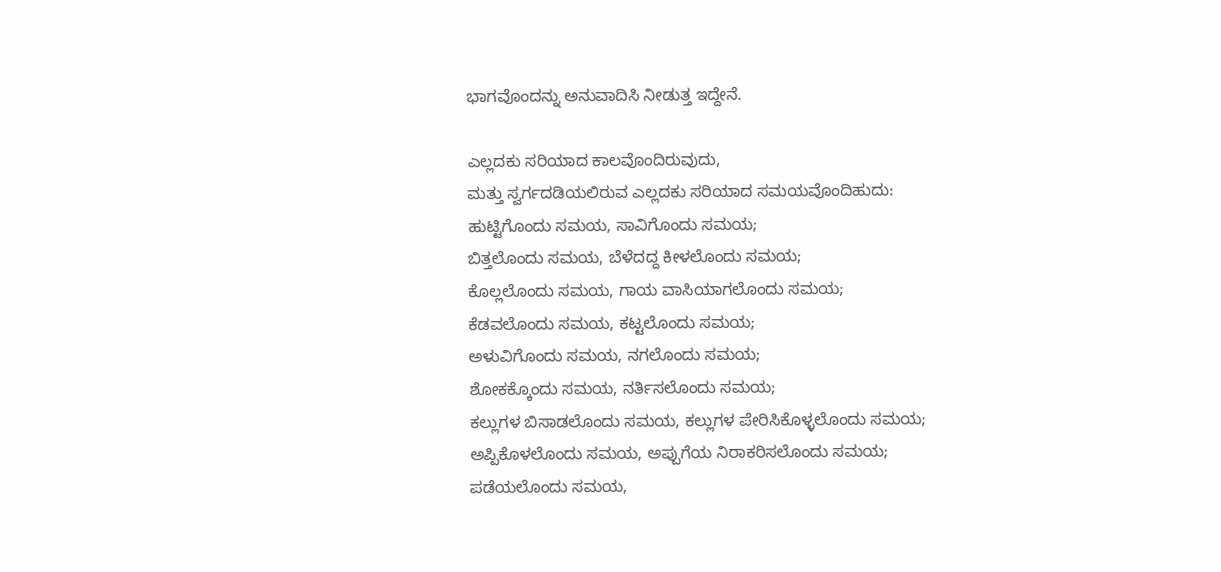ಭಾಗವೊಂದನ್ನು ಅನುವಾದಿಸಿ ನೀಡುತ್ತ ಇದ್ದೇನೆ.

ಎಲ್ಲದಕು ಸರಿಯಾದ ಕಾಲವೊಂದಿರುವುದು,
ಮತ್ತು ಸ್ವರ್ಗದಡಿಯಲಿರುವ ಎಲ್ಲದಕು ಸರಿಯಾದ ಸಮಯವೊಂದಿಹುದು:
ಹುಟ್ಟಿಗೊಂದು ಸಮಯ, ಸಾವಿಗೊಂದು ಸಮಯ;
ಬಿತ್ತಲೊಂದು ಸಮಯ, ಬೆಳೆದದ್ದ ಕೀಳಲೊಂದು ಸಮಯ;
ಕೊಲ್ಲಲೊಂದು ಸಮಯ, ಗಾಯ ವಾಸಿಯಾಗಲೊಂದು ಸಮಯ;
ಕೆಡವಲೊಂದು ಸಮಯ, ಕಟ್ಟಲೊಂದು ಸಮಯ;
ಅಳುವಿಗೊಂದು ಸಮಯ, ನಗಲೊಂದು ಸಮಯ;
ಶೋಕಕ್ಕೊಂದು ಸಮಯ, ನರ್ತಿಸಲೊಂದು ಸಮಯ;
ಕಲ್ಲುಗಳ ಬಿಸಾಡಲೊಂದು ಸಮಯ, ಕಲ್ಲುಗಳ ಪೇರಿಸಿಕೊಳ್ಳಲೊಂದು ಸಮಯ;
ಅಪ್ಪಿಕೊಳಲೊಂದು ಸಮಯ, ಅಪ್ಪುಗೆಯ ನಿರಾಕರಿಸಲೊಂದು ಸಮಯ;
ಪಡೆಯಲೊಂದು ಸಮಯ,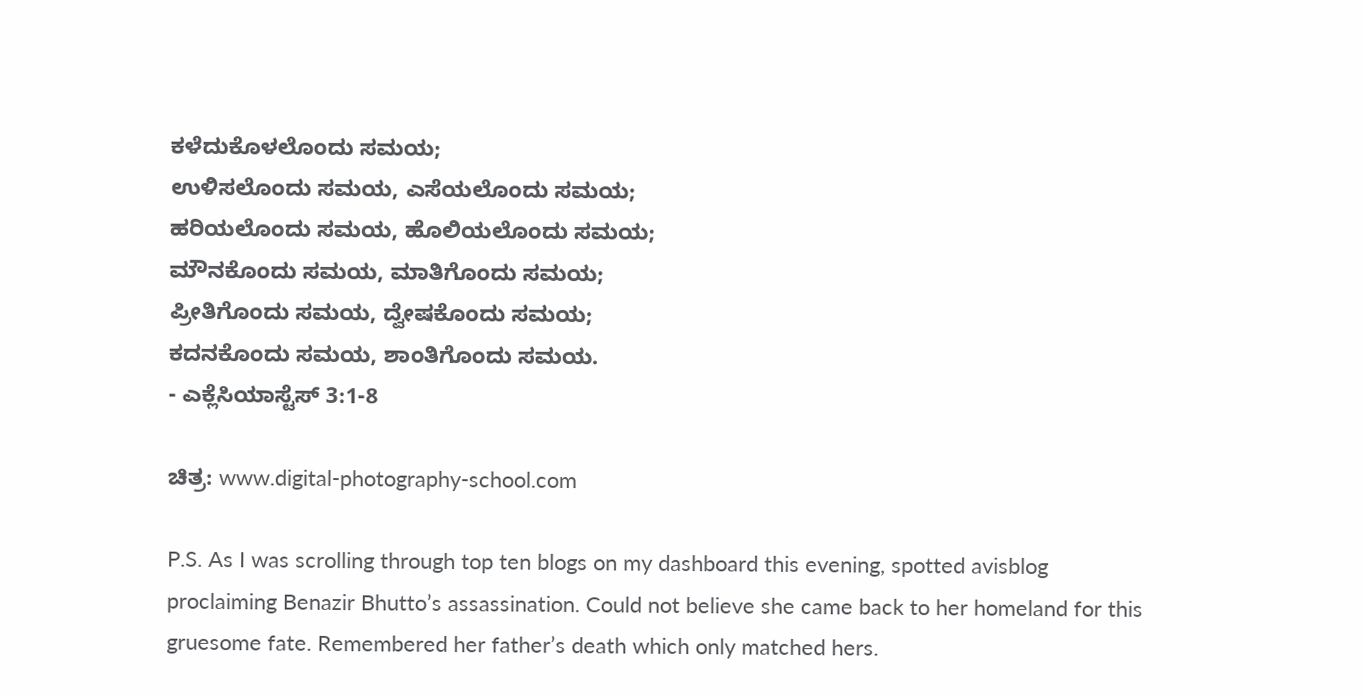ಕಳೆದುಕೊಳಲೊಂದು ಸಮಯ;
ಉಳಿಸಲೊಂದು ಸಮಯ, ಎಸೆಯಲೊಂದು ಸಮಯ;
ಹರಿಯಲೊಂದು ಸಮಯ, ಹೊಲಿಯಲೊಂದು ಸಮಯ;
ಮೌನಕೊಂದು ಸಮಯ, ಮಾತಿಗೊಂದು ಸಮಯ;
ಪ್ರೀತಿಗೊಂದು ಸಮಯ, ದ್ವೇಷಕೊಂದು ಸಮಯ;
ಕದನಕೊಂದು ಸಮಯ, ಶಾಂತಿಗೊಂದು ಸಮಯ.
- ಎಕ್ಲೆಸಿಯಾಸ್ಟೆಸ್ 3:1-8

ಚಿತ್ರ: www.digital-photography-school.com

P.S. As I was scrolling through top ten blogs on my dashboard this evening, spotted avisblog proclaiming Benazir Bhutto’s assassination. Could not believe she came back to her homeland for this gruesome fate. Remembered her father’s death which only matched hers.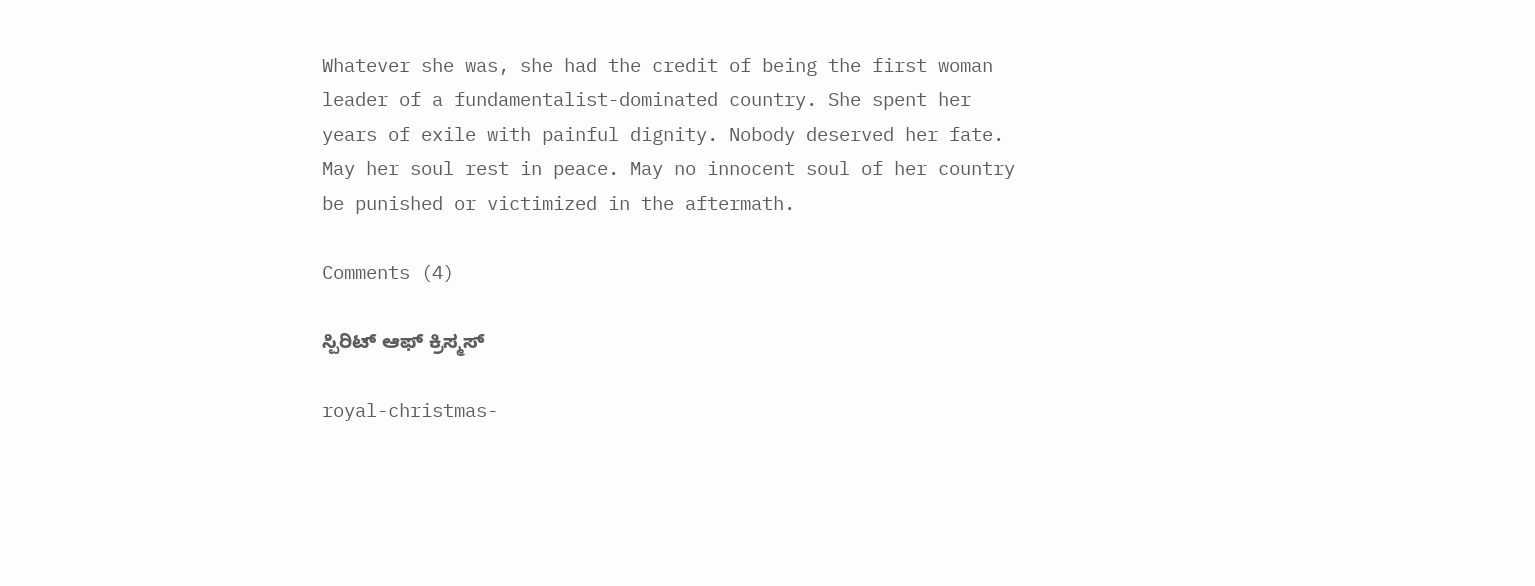Whatever she was, she had the credit of being the first woman leader of a fundamentalist-dominated country. She spent her years of exile with painful dignity. Nobody deserved her fate. May her soul rest in peace. May no innocent soul of her country be punished or victimized in the aftermath.

Comments (4)

ಸ್ಪಿರಿಟ್ ಆಫ್ ಕ್ರಿಸ್ಮಸ್

royal-christmas-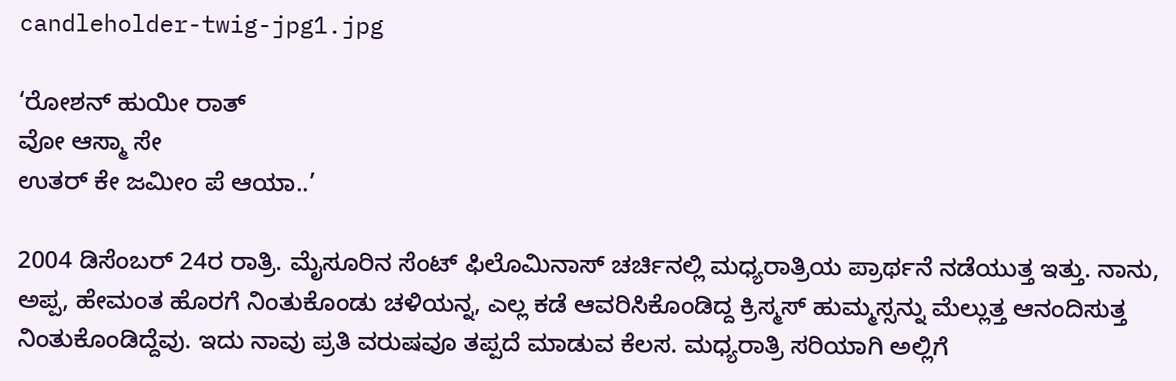candleholder-twig-jpg1.jpg

‘ರೋಶನ್ ಹುಯೀ ರಾತ್
ವೋ ಆಸ್ಮಾ ಸೇ
ಉತರ್ ಕೇ ಜಮೀಂ ಪೆ ಆಯಾ..’

2004 ಡಿಸೆಂಬರ್ 24ರ ರಾತ್ರಿ. ಮೈಸೂರಿನ ಸೆಂಟ್ ಫಿಲೊಮಿನಾಸ್ ಚರ್ಚಿನಲ್ಲಿ ಮಧ್ಯರಾತ್ರಿಯ ಪ್ರಾರ್ಥನೆ ನಡೆಯುತ್ತ ಇತ್ತು. ನಾನು, ಅಪ್ಪ, ಹೇಮಂತ ಹೊರಗೆ ನಿಂತುಕೊಂಡು ಚಳಿಯನ್ನ, ಎಲ್ಲ ಕಡೆ ಆವರಿಸಿಕೊಂಡಿದ್ದ ಕ್ರಿಸ್ಮಸ್ ಹುಮ್ಮಸ್ಸನ್ನು ಮೆಲ್ಲುತ್ತ ಆನಂದಿಸುತ್ತ ನಿಂತುಕೊಂಡಿದ್ದೆವು. ಇದು ನಾವು ಪ್ರತಿ ವರುಷವೂ ತಪ್ಪದೆ ಮಾಡುವ ಕೆಲಸ. ಮಧ್ಯರಾತ್ರಿ ಸರಿಯಾಗಿ ಅಲ್ಲಿಗೆ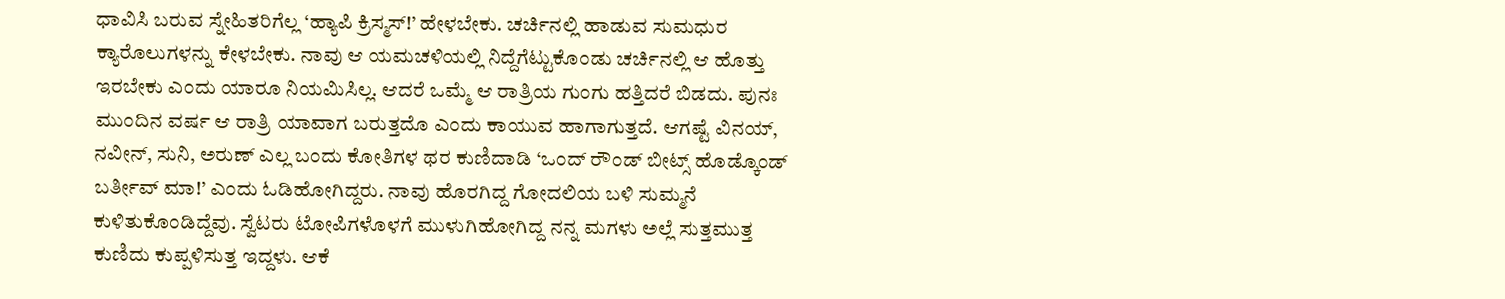ಧಾವಿಸಿ ಬರುವ ಸ್ನೇಹಿತರಿಗೆಲ್ಲ ‘ಹ್ಯಾಪಿ ಕ್ರಿಸ್ಮಸ್!’ ಹೇಳಬೇಕು. ಚರ್ಚಿನಲ್ಲಿ ಹಾಡುವ ಸುಮಧುರ ಕ್ಯಾರೊಲುಗಳನ್ನು ಕೇಳಬೇಕು. ನಾವು ಆ ಯಮಚಳಿಯಲ್ಲಿ ನಿದ್ದೆಗೆಟ್ಟುಕೊಂಡು ಚರ್ಚಿನಲ್ಲಿ ಆ ಹೊತ್ತು ಇರಬೇಕು ಎಂದು ಯಾರೂ ನಿಯಮಿಸಿಲ್ಲ. ಆದರೆ ಒಮ್ಮೆ ಆ ರಾತ್ರಿಯ ಗುಂಗು ಹತ್ತಿದರೆ ಬಿಡದು. ಪುನಃ ಮುಂದಿನ ವರ್ಷ ಆ ರಾತ್ರಿ ಯಾವಾಗ ಬರುತ್ತದೊ ಎಂದು ಕಾಯುವ ಹಾಗಾಗುತ್ತದೆ. ಆಗಷ್ಟೆ ವಿನಯ್, ನವೀನ್, ಸುನಿ, ಅರುಣ್ ಎಲ್ಲ ಬಂದು ಕೋತಿಗಳ ಥರ ಕುಣಿದಾಡಿ ‘ಒಂದ್ ರೌಂಡ್ ಬೀಟ್ಸ್ ಹೊಡ್ಕೊಂಡ್ ಬರ್ತೀವ್ ಮಾ!’ ಎಂದು ಓಡಿಹೋಗಿದ್ದರು. ನಾವು ಹೊರಗಿದ್ದ ಗೋದಲಿಯ ಬಳಿ ಸುಮ್ಮನೆ ಕುಳಿತುಕೊಂಡಿದ್ದೆವು. ಸ್ವೆಟರು ಟೋಪಿಗಳೊಳಗೆ ಮುಳುಗಿಹೋಗಿದ್ದ ನನ್ನ ಮಗಳು ಅಲ್ಲೆ ಸುತ್ತಮುತ್ತ ಕುಣಿದು ಕುಪ್ಪಳಿಸುತ್ತ ಇದ್ದಳು. ಆಕೆ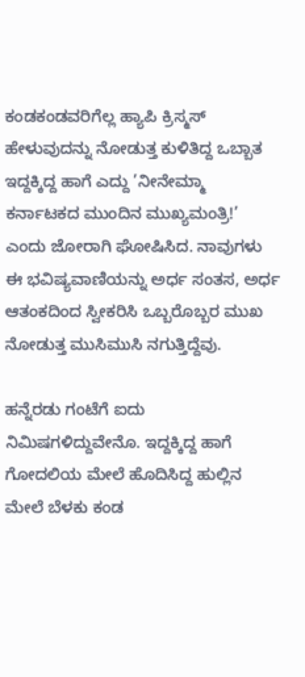ಕಂಡಕಂಡವರಿಗೆಲ್ಲ ಹ್ಯಾಪಿ ಕ್ರಿಸ್ಮಸ್ ಹೇಳುವುದನ್ನು ನೋಡುತ್ತ ಕುಳಿತಿದ್ದ ಒಬ್ಬಾತ ಇದ್ದಕ್ಕಿದ್ದ ಹಾಗೆ ಎದ್ದು ’ನೀನೇಮ್ಮಾ ಕರ್ನಾಟಕದ ಮುಂದಿನ ಮುಖ್ಯಮಂತ್ರಿ!’ ಎಂದು ಜೋರಾಗಿ ಘೋಷಿಸಿದ. ನಾವುಗಳು ಈ ಭವಿಷ್ಯವಾಣಿಯನ್ನು ಅರ್ಧ ಸಂತಸ, ಅರ್ಧ ಆತಂಕದಿಂದ ಸ್ವೀಕರಿಸಿ ಒಬ್ಬರೊಬ್ಬರ ಮುಖ ನೋಡುತ್ತ ಮುಸಿಮುಸಿ ನಗುತ್ತಿದ್ದೆವು.

ಹನ್ನೆರಡು ಗಂಟೆಗೆ ಐದು ನಿಮಿಷಗಳಿದ್ದುವೇನೊ. ಇದ್ದಕ್ಕಿದ್ದ ಹಾಗೆ ಗೋದಲಿಯ ಮೇಲೆ ಹೊದಿಸಿದ್ದ ಹುಲ್ಲಿನ ಮೇಲೆ ಬೆಳಕು ಕಂಡ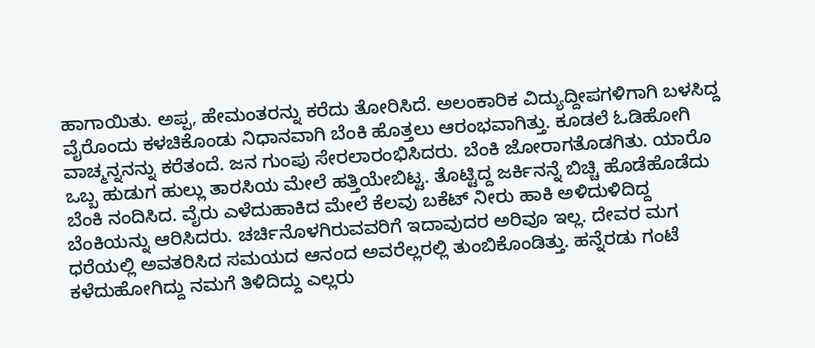ಹಾಗಾಯಿತು. ಅಪ್ಪ, ಹೇಮಂತರನ್ನು ಕರೆದು ತೋರಿಸಿದೆ. ಅಲಂಕಾರಿಕ ವಿದ್ಯುದ್ದೀಪಗಳಿಗಾಗಿ ಬಳಸಿದ್ದ ವೈರೊಂದು ಕಳಚಿಕೊಂಡು ನಿಧಾನವಾಗಿ ಬೆಂಕಿ ಹೊತ್ತಲು ಆರಂಭವಾಗಿತ್ತು. ಕೂಡಲೆ ಓಡಿಹೋಗಿ ವಾಚ್ಮನ್ನನನ್ನು ಕರೆತಂದೆ. ಜನ ಗುಂಪು ಸೇರಲಾರಂಭಿಸಿದರು. ಬೆಂಕಿ ಜೋರಾಗತೊಡಗಿತು. ಯಾರೊ ಒಬ್ಬ ಹುಡುಗ ಹುಲ್ಲು ತಾರಸಿಯ ಮೇಲೆ ಹತ್ತಿಯೇಬಿಟ್ಟ. ತೊಟ್ಟಿದ್ದ ಜರ್ಕಿನನ್ನೆ ಬಿಚ್ಚಿ ಹೊಡೆಹೊಡೆದು ಬೆಂಕಿ ನಂದಿಸಿದ. ವೈರು ಎಳೆದುಹಾಕಿದ ಮೇಲೆ ಕೆಲವು ಬಕೆಟ್ ನೀರು ಹಾಕಿ ಅಳಿದುಳಿದಿದ್ದ ಬೆಂಕಿಯನ್ನು ಆರಿಸಿದರು. ಚರ್ಚಿನೊಳಗಿರುವವರಿಗೆ ಇದಾವುದರ ಅರಿವೂ ಇಲ್ಲ. ದೇವರ ಮಗ ಧರೆಯಲ್ಲಿ ಅವತರಿಸಿದ ಸಮಯದ ಆನಂದ ಅವರೆಲ್ಲರಲ್ಲಿ ತುಂಬಿಕೊಂಡಿತ್ತು. ಹನ್ನೆರಡು ಗಂಟೆ ಕಳೆದುಹೋಗಿದ್ದು ನಮಗೆ ತಿಳಿದಿದ್ದು ಎಲ್ಲರು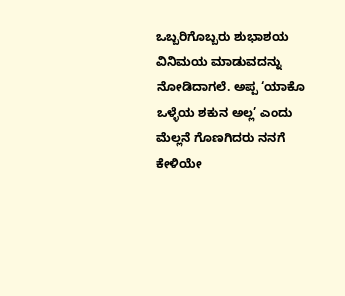ಒಬ್ಬರಿಗೊಬ್ಬರು ಶುಭಾಶಯ ವಿನಿಮಯ ಮಾಡುವದನ್ನು ನೋಡಿದಾಗಲೆ. ಅಪ್ಪ ‘ಯಾಕೊ ಒಳ್ಳೆಯ ಶಕುನ ಅಲ್ಲ’ ಎಂದು ಮೆಲ್ಲನೆ ಗೊಣಗಿದರು ನನಗೆ ಕೇಳಿಯೇ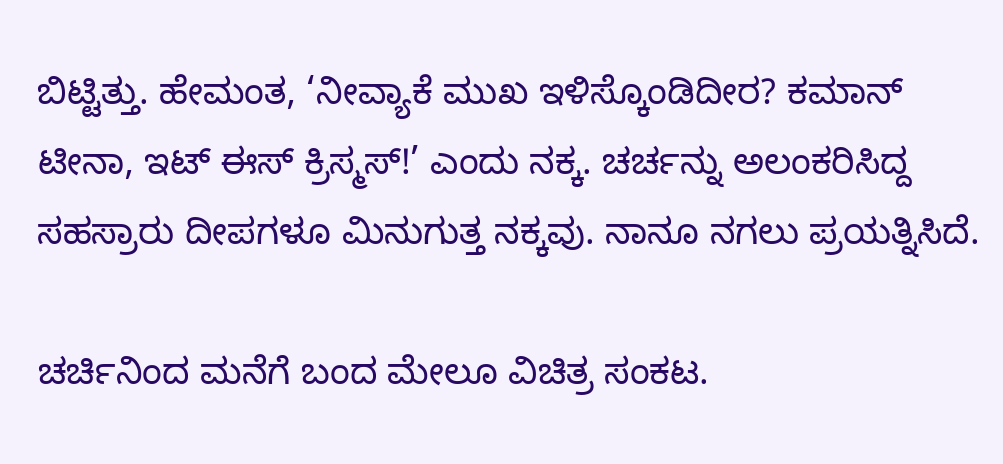ಬಿಟ್ಟಿತ್ತು. ಹೇಮಂತ, ‘ನೀವ್ಯಾಕೆ ಮುಖ ಇಳಿಸ್ಕೊಂಡಿದೀರ? ಕಮಾನ್ ಟೀನಾ, ಇಟ್ ಈಸ್ ಕ್ರಿಸ್ಮಸ್!’ ಎಂದು ನಕ್ಕ. ಚರ್ಚನ್ನು ಅಲಂಕರಿಸಿದ್ದ ಸಹಸ್ರಾರು ದೀಪಗಳೂ ಮಿನುಗುತ್ತ ನಕ್ಕವು. ನಾನೂ ನಗಲು ಪ್ರಯತ್ನಿಸಿದೆ.

ಚರ್ಚಿನಿಂದ ಮನೆಗೆ ಬಂದ ಮೇಲೂ ವಿಚಿತ್ರ ಸಂಕಟ.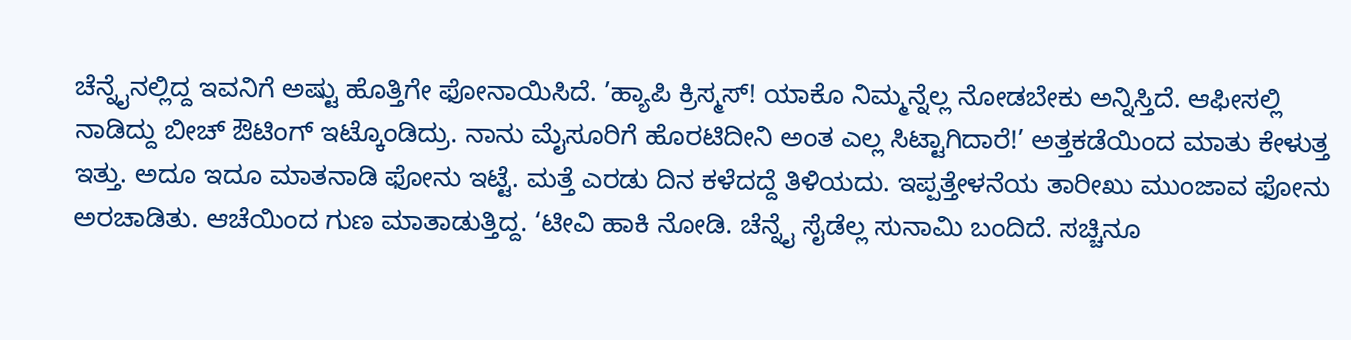ಚೆನ್ನೈನಲ್ಲಿದ್ದ ಇವನಿಗೆ ಅಷ್ಟು ಹೊತ್ತಿಗೇ ಫೋನಾಯಿಸಿದೆ. ’ಹ್ಯಾಪಿ ಕ್ರಿಸ್ಮಸ್! ಯಾಕೊ ನಿಮ್ಮನ್ನೆಲ್ಲ ನೋಡಬೇಕು ಅನ್ನಿಸ್ತಿದೆ. ಆಫೀಸಲ್ಲಿ ನಾಡಿದ್ದು ಬೀಚ್ ಔಟಿಂಗ್ ಇಟ್ಕೊಂಡಿದ್ರು. ನಾನು ಮೈಸೂರಿಗೆ ಹೊರಟಿದೀನಿ ಅಂತ ಎಲ್ಲ ಸಿಟ್ಟಾಗಿದಾರೆ!’ ಅತ್ತಕಡೆಯಿಂದ ಮಾತು ಕೇಳುತ್ತ ಇತ್ತು. ಅದೂ ಇದೂ ಮಾತನಾಡಿ ಫೋನು ಇಟ್ಟೆ. ಮತ್ತೆ ಎರಡು ದಿನ ಕಳೆದದ್ದೆ ತಿಳಿಯದು. ಇಪ್ಪತ್ತೇಳನೆಯ ತಾರೀಖು ಮುಂಜಾವ ಫೋನು ಅರಚಾಡಿತು. ಆಚೆಯಿಂದ ಗುಣ ಮಾತಾಡುತ್ತಿದ್ದ. ‘ಟೀವಿ ಹಾಕಿ ನೋಡಿ. ಚೆನ್ನೈ ಸೈಡೆಲ್ಲ ಸುನಾಮಿ ಬಂದಿದೆ. ಸಚ್ಚಿನೂ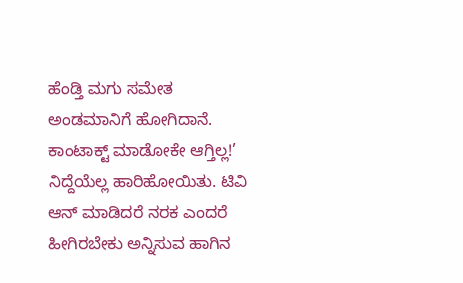ಹೆಂಡ್ತಿ ಮಗು ಸಮೇತ ಅಂಡಮಾನಿಗೆ ಹೋಗಿದಾನೆ. ಕಾಂಟಾಕ್ಟ್ ಮಾಡೋಕೇ ಆಗ್ತಿಲ್ಲ!’ ನಿದ್ದೆಯೆಲ್ಲ ಹಾರಿಹೋಯಿತು. ಟಿವಿ ಆನ್ ಮಾಡಿದರೆ ನರಕ ಎಂದರೆ ಹೀಗಿರಬೇಕು ಅನ್ನಿಸುವ ಹಾಗಿನ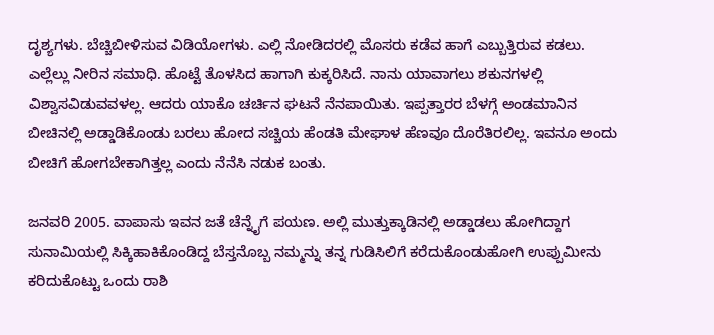ದೃಶ್ಯಗಳು. ಬೆಚ್ಚಿಬೀಳಿಸುವ ವಿಡಿಯೋಗಳು. ಎಲ್ಲಿ ನೋಡಿದರಲ್ಲಿ ಮೊಸರು ಕಡೆವ ಹಾಗೆ ಎಬ್ಬುತ್ತಿರುವ ಕಡಲು. ಎಲ್ಲೆಲ್ಲು ನೀರಿನ ಸಮಾಧಿ. ಹೊಟ್ಟೆ ತೊಳಸಿದ ಹಾಗಾಗಿ ಕುಕ್ಕರಿಸಿದೆ. ನಾನು ಯಾವಾಗಲು ಶಕುನಗಳಲ್ಲಿ ವಿಶ್ವಾಸವಿಡುವವಳಲ್ಲ. ಆದರು ಯಾಕೊ ಚರ್ಚಿನ ಘಟನೆ ನೆನಪಾಯಿತು. ಇಪ್ಪತ್ತಾರರ ಬೆಳಗ್ಗೆ ಅಂಡಮಾನಿನ ಬೀಚಿನಲ್ಲಿ ಅಡ್ಡಾಡಿಕೊಂಡು ಬರಲು ಹೋದ ಸಚ್ಚಿಯ ಹೆಂಡತಿ ಮೇಘಾಳ ಹೆಣವೂ ದೊರೆತಿರಲಿಲ್ಲ. ಇವನೂ ಅಂದು ಬೀಚಿಗೆ ಹೋಗಬೇಕಾಗಿತ್ತಲ್ಲ ಎಂದು ನೆನೆಸಿ ನಡುಕ ಬಂತು.

ಜನವರಿ 2005. ವಾಪಾಸು ಇವನ ಜತೆ ಚೆನ್ನೈಗೆ ಪಯಣ. ಅಲ್ಲಿ ಮುತ್ತುಕ್ಕಾಡಿನಲ್ಲಿ ಅಡ್ಡಾಡಲು ಹೋಗಿದ್ದಾಗ ಸುನಾಮಿಯಲ್ಲಿ ಸಿಕ್ಕಿಹಾಕಿಕೊಂಡಿದ್ದ ಬೆಸ್ತನೊಬ್ಬ ನಮ್ಮನ್ನು ತನ್ನ ಗುಡಿಸಿಲಿಗೆ ಕರೆದುಕೊಂಡುಹೋಗಿ ಉಪ್ಪುಮೀನು ಕರಿದುಕೊಟ್ಟು ಒಂದು ರಾಶಿ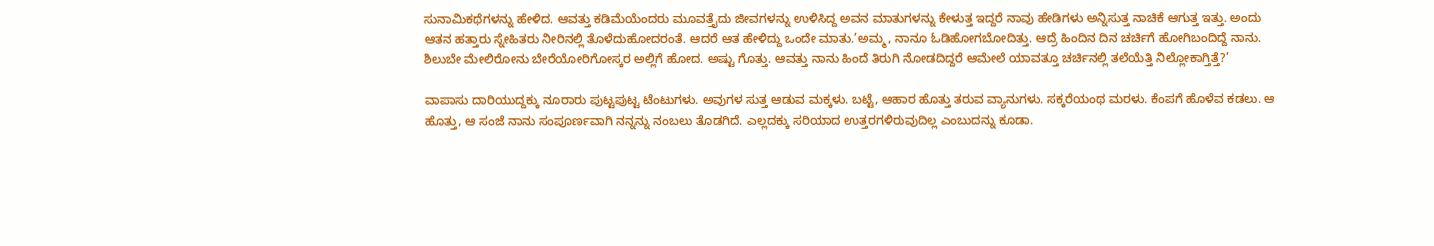ಸುನಾಮಿಕಥೆಗಳನ್ನು ಹೇಳಿದ. ಆವತ್ತು ಕಡಿಮೆಯೆಂದರು ಮೂವತ್ತೈದು ಜೀವಗಳನ್ನು ಉಳಿಸಿದ್ದ ಅವನ ಮಾತುಗಳನ್ನು ಕೇಳುತ್ತ ಇದ್ದರೆ ನಾವು ಹೇಡಿಗಳು ಅನ್ನಿಸುತ್ತ ನಾಚಿಕೆ ಆಗುತ್ತ ಇತ್ತು. ಅಂದು ಆತನ ಹತ್ತಾರು ಸ್ನೇಹಿತರು ನೀರಿನಲ್ಲಿ ತೊಳೆದುಹೋದರಂತೆ. ಆದರೆ ಆತ ಹೇಳಿದ್ದು ಒಂದೇ ಮಾತು.’ಅಮ್ಮ, ನಾನೂ ಓಡಿಹೋಗಬೋದಿತ್ತು. ಆದ್ರೆ ಹಿಂದಿನ ದಿನ ಚರ್ಚಿಗೆ ಹೋಗಿಬಂದಿದ್ದೆ ನಾನು. ಶಿಲುಬೇ ಮೇಲಿರೋನು ಬೇರೆಯೋರಿಗೋಸ್ಕರ ಅಲ್ಲಿಗೆ ಹೋದ. ಅಷ್ಟು ಗೊತ್ತು. ಆವತ್ತು ನಾನು ಹಿಂದೆ ತಿರುಗಿ ನೋಡದಿದ್ದರೆ ಆಮೇಲೆ ಯಾವತ್ತೂ ಚರ್ಚಿನಲ್ಲಿ ತಲೆಯೆತ್ತಿ ನಿಲ್ಲೋಕಾಗ್ತಿತ್ತೆ?’

ವಾಪಾಸು ದಾರಿಯುದ್ದಕ್ಕು ನೂರಾರು ಪುಟ್ಟಪುಟ್ಟ ಟೆಂಟುಗಳು. ಅವುಗಳ ಸುತ್ತ ಆಡುವ ಮಕ್ಕಳು. ಬಟ್ಟೆ, ಆಹಾರ ಹೊತ್ತು ತರುವ ವ್ಯಾನುಗಳು. ಸಕ್ಕರೆಯಂಥ ಮರಳು. ಕೆಂಪಗೆ ಹೊಳೆವ ಕಡಲು. ಆ ಹೊತ್ತು, ಆ ಸಂಜೆ ನಾನು ಸಂಪೂರ್ಣವಾಗಿ ನನ್ನನ್ನು ನಂಬಲು ತೊಡಗಿದೆ. ಎಲ್ಲದಕ್ಕು ಸರಿಯಾದ ಉತ್ತರಗಳಿರುವುದಿಲ್ಲ ಎಂಬುದನ್ನು ಕೂಡಾ.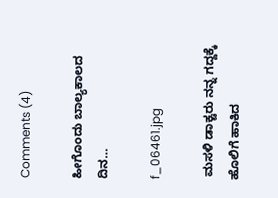Comments (4)

ಹೀಗೊಂದು ಬಾಲ್ಯಕಾಲದ ದಿನ…

f_06461.jpg

 ಮಸಳಿ ಡಾಕ್ಟರು ನನ್ನ ಗದ್ದಕ್ಕೆ ಹೊಲಿಗೆ ಹಾಕಿದ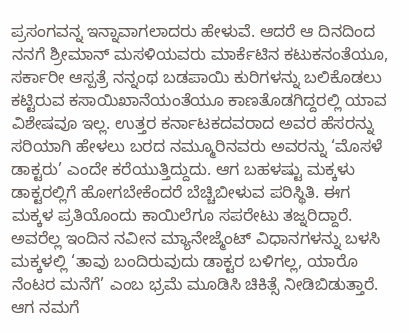ಪ್ರಸಂಗವನ್ನ ಇನ್ನಾವಾಗಲಾದರು ಹೇಳುವೆ. ಆದರೆ ಆ ದಿನದಿಂದ ನನಗೆ ಶ್ರೀಮಾನ್ ಮಸಳಿಯವರು ಮಾರ್ಕೆಟಿನ ಕಟುಕನಂತೆಯೂ, ಸರ್ಕಾರೀ ಆಸ್ಪತ್ರೆ ನನ್ನಂಥ ಬಡಪಾಯಿ ಕುರಿಗಳನ್ನು ಬಲಿಕೊಡಲು ಕಟ್ಟಿರುವ ಕಸಾಯಿಖಾನೆಯಂತೆಯೂ ಕಾಣತೊಡಗಿದ್ದರಲ್ಲಿ ಯಾವ ವಿಶೇಷವೂ ಇಲ್ಲ. ಉತ್ತರ ಕರ್ನಾಟಕದವರಾದ ಅವರ ಹೆಸರನ್ನು ಸರಿಯಾಗಿ ಹೇಳಲು ಬರದ ನಮ್ಮೂರಿನವರು ಅವರನ್ನು ‘ಮೊಸಳೆ ಡಾಕ್ಟರು’ ಎಂದೇ ಕರೆಯುತ್ತಿದ್ದುದು. ಆಗ ಬಹಳಷ್ಟು ಮಕ್ಕಳು ಡಾಕ್ಟರಲ್ಲಿಗೆ ಹೋಗಬೇಕೆಂದರೆ ಬೆಚ್ಚಿಬೀಳುವ ಪರಿಸ್ಥಿತಿ. ಈಗ ಮಕ್ಕಳ ಪ್ರತಿಯೊಂದು ಕಾಯಿಲೆಗೂ ಸಪರೇಟು ತಜ್ನರಿದ್ದಾರೆ. ಅವರೆಲ್ಲ ಇಂದಿನ ನವೀನ ಮ್ಯಾನೇಜ್ಮೆಂಟ್ ವಿಧಾನಗಳನ್ನು ಬಳಸಿ ಮಕ್ಕಳಲ್ಲಿ ‘ತಾವು ಬಂದಿರುವುದು ಡಾಕ್ಟರ ಬಳಿಗಲ್ಲ, ಯಾರೊ ನೆಂಟರ ಮನೆಗೆ’ ಎಂಬ ಭ್ರಮೆ ಮೂಡಿಸಿ ಚಿಕಿತ್ಸೆ ನೀಡಿಬಿಡುತ್ತಾರೆ. ಆಗ ನಮಗೆ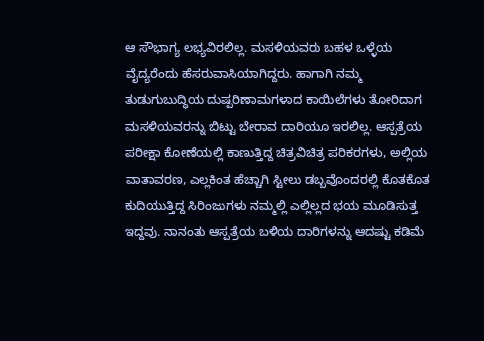ಆ ಸೌಭಾಗ್ಯ ಲಭ್ಯವಿರಲಿಲ್ಲ. ಮಸಳಿಯವರು ಬಹಳ ಒಳ್ಳೆಯ ವೈದ್ಯರೆಂದು ಹೆಸರುವಾಸಿಯಾಗಿದ್ದರು. ಹಾಗಾಗಿ ನಮ್ಮ ತುಡುಗುಬುದ್ಧಿಯ ದುಷ್ಪರಿಣಾಮಗಳಾದ ಕಾಯಿಲೆಗಳು ತೋರಿದಾಗ ಮಸಳಿಯವರನ್ನು ಬಿಟ್ಟು ಬೇರಾವ ದಾರಿಯೂ ಇರಲಿಲ್ಲ. ಆಸ್ಪತ್ರೆಯ ಪರೀಕ್ಷಾ ಕೋಣೆಯಲ್ಲಿ ಕಾಣುತ್ತಿದ್ದ ಚಿತ್ರವಿಚಿತ್ರ ಪರಿಕರಗಳು, ಅಲ್ಲಿಯ ವಾತಾವರಣ, ಎಲ್ಲಕಿಂತ ಹೆಚ್ಚಾಗಿ ಸ್ಟೀಲು ಡಬ್ಬವೊಂದರಲ್ಲಿ ಕೊತಕೊತ ಕುದಿಯುತ್ತಿದ್ದ ಸಿರಿಂಜುಗಳು ನಮ್ಮಲ್ಲಿ ಎಲ್ಲಿಲ್ಲದ ಭಯ ಮೂಡಿಸುತ್ತ ಇದ್ದವು. ನಾನಂತು ಆಸ್ಪತ್ರೆಯ ಬಳಿಯ ದಾರಿಗಳನ್ನು ಆದಷ್ಟು ಕಡಿಮೆ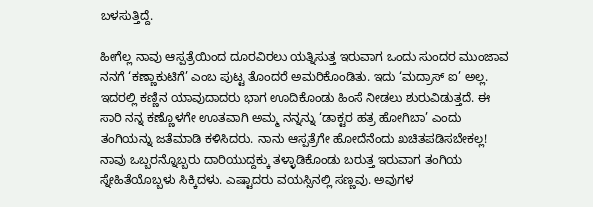ಬಳಸುತ್ತಿದ್ದೆ.

ಹೀಗೆಲ್ಲ ನಾವು ಆಸ್ಪತ್ರೆಯಿಂದ ದೂರವಿರಲು ಯತ್ನಿಸುತ್ತ ಇರುವಾಗ ಒಂದು ಸುಂದರ ಮುಂಜಾವ ನನಗೆ ‘ಕಣ್ಣಾಕುಟಿಗೆ’ ಎಂಬ ಪುಟ್ಟ ತೊಂದರೆ ಅಮರಿಕೊಂಡಿತು. ಇದು ‘ಮದ್ರಾಸ್ ಐ’ ಅಲ್ಲ. ಇದರಲ್ಲಿ ಕಣ್ಣಿನ ಯಾವುದಾದರು ಭಾಗ ಊದಿಕೊಂಡು ಹಿಂಸೆ ನೀಡಲು ಶುರುವಿಡುತ್ತದೆ. ಈ ಸಾರಿ ನನ್ನ ಕಣ್ಣೊಳಗೇ ಊತವಾಗಿ ಅಮ್ಮ ನನ್ನನ್ನು ‘ಡಾಕ್ಟರ ಹತ್ರ ಹೋಗಿಬಾ’ ಎಂದು ತಂಗಿಯನ್ನು ಜತೆಮಾಡಿ ಕಳಿಸಿದರು. ನಾನು ಆಸ್ಪತ್ರೆಗೇ ಹೋದೆನೆಂದು ಖಚಿತಪಡಿಸಬೇಕಲ್ಲ! ನಾವು ಒಬ್ಬರನ್ನೊಬ್ಬರು ದಾರಿಯುದ್ದಕ್ಕು ತಳ್ಳಾಡಿಕೊಂಡು ಬರುತ್ತ ಇರುವಾಗ ತಂಗಿಯ ಸ್ನೇಹಿತೆಯೊಬ್ಬಳು ಸಿಕ್ಕಿದಳು. ಎಷ್ಟಾದರು ವಯಸ್ಸಿನಲ್ಲಿ ಸಣ್ಣವು. ಅವುಗಳ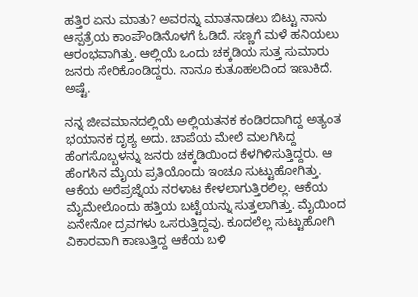ಹತ್ತಿರ ಏನು ಮಾತು? ಅವರನ್ನು ಮಾತನಾಡಲು ಬಿಟ್ಟು ನಾನು ಆಸ್ಪತ್ರೆಯ ಕಾಂಪೌಂಡಿನೊಳಗೆ ಓಡಿದೆ. ಸಣ್ಣಗೆ ಮಳೆ ಹನಿಯಲು ಆರಂಭವಾಗಿತ್ತು. ಆಲ್ಲಿಯೆ ಒಂದು ಚಕ್ಕಡಿಯ ಸುತ್ತ ಸುಮಾರು ಜನರು ಸೇರಿಕೊಂಡಿದ್ದರು. ನಾನೂ ಕುತೂಹಲದಿಂದ ಇಣುಕಿದೆ. ಅಷ್ಟೆ.

ನನ್ನ ಜೀವಮಾನದಲ್ಲಿಯೆ ಅಲ್ಲಿಯತನಕ ಕಂಡಿರದಾಗಿದ್ದ ಅತ್ಯಂತ ಭಯಾನಕ ದೃಶ್ಯ ಅದು. ಚಾಪೆಯ ಮೇಲೆ ಮಲಗಿಸಿದ್ದ ಹೆಂಗಸೊಬ್ಬಳನ್ನು ಜನರು ಚಕ್ಕಡಿಯಿಂದ ಕೆಳಗಿಳಿಸುತ್ತಿದ್ದರು. ಆ ಹೆಂಗಸಿನ ಮೈಯ ಪ್ರತಿಯೊಂದು ಇಂಚೂ ಸುಟ್ಟುಹೋಗಿತ್ತು. ಆಕೆಯ ಅರೆಪ್ರಜ್ನೆಯ ನರಳಾಟ ಕೇಳಲಾಗುತ್ತಿರಲಿಲ್ಲ. ಆಕೆಯ ಮೈಮೇಲೊಂದು ಹತ್ತಿಯ ಬಟ್ಟೆಯನ್ನು ಸುತ್ತಲಾಗಿತ್ತು. ಮೈಯಿಂದ ಏನೇನೋ ದ್ರವಗಳು ಒಸರುತ್ತಿದ್ದವು. ಕೂದಲೆಲ್ಲ ಸುಟ್ಟುಹೋಗಿ ವಿಕಾರವಾಗಿ ಕಾಣುತ್ತಿದ್ದ ಆಕೆಯ ಬಳಿ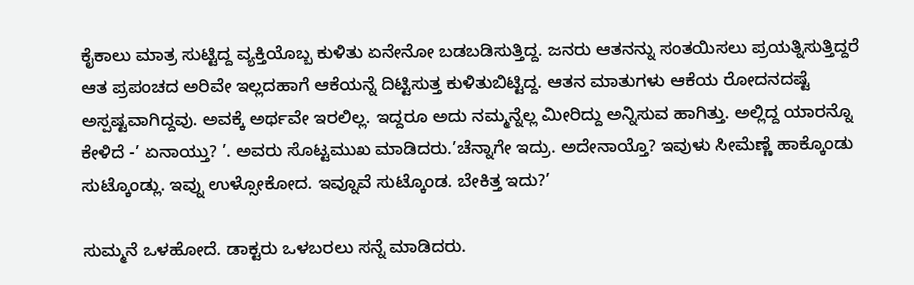ಕೈಕಾಲು ಮಾತ್ರ ಸುಟ್ಟಿದ್ದ ವ್ಯಕ್ತಿಯೊಬ್ಬ ಕುಳಿತು ಏನೇನೋ ಬಡಬಡಿಸುತ್ತಿದ್ದ. ಜನರು ಆತನನ್ನು ಸಂತಯಿಸಲು ಪ್ರಯತ್ನಿಸುತ್ತಿದ್ದರೆ ಆತ ಪ್ರಪಂಚದ ಅರಿವೇ ಇಲ್ಲದಹಾಗೆ ಆಕೆಯನ್ನೆ ದಿಟ್ಟಿಸುತ್ತ ಕುಳಿತುಬಿಟ್ಟಿದ್ದ. ಆತನ ಮಾತುಗಳು ಆಕೆಯ ರೋದನದಷ್ಟೆ ಅಸ್ಪಷ್ಟವಾಗಿದ್ದವು. ಅವಕ್ಕೆ ಅರ್ಥವೇ ಇರಲಿಲ್ಲ. ಇದ್ದರೂ ಅದು ನಮ್ಮನ್ನೆಲ್ಲ ಮೀರಿದ್ದು ಅನ್ನಿಸುವ ಹಾಗಿತ್ತು. ಅಲ್ಲಿದ್ದ ಯಾರನ್ನೊ ಕೇಳಿದೆ -’ ಏನಾಯ್ತು? ’. ಅವರು ಸೊಟ್ಟಮುಖ ಮಾಡಿದರು.’ಚೆನ್ನಾಗೇ ಇದ್ರು. ಅದೇನಾಯ್ತೊ? ಇವುಳು ಸೀಮೆಣ್ಣೆ ಹಾಕ್ಕೊಂಡು ಸುಟ್ಕೊಂಡ್ಲು. ಇವ್ನು ಉಳ್ಸೋಕೋದ. ಇವ್ನೂವೆ ಸುಟ್ಕೊಂಡ. ಬೇಕಿತ್ತ ಇದು?’

ಸುಮ್ಮನೆ ಒಳಹೋದೆ. ಡಾಕ್ಟರು ಒಳಬರಲು ಸನ್ನೆ ಮಾಡಿದರು.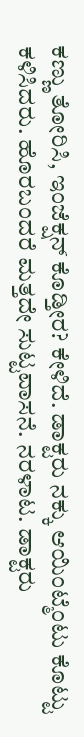ಕಣ್ಣು ತೋರಿಸಿ, ಇಂಜೆಕ್ಷನ್ ಕೊಡ್ತೀರ? ಕೇಳಿದೆ. ಡಾಕ್ಟರು ನಕ್ಕು ಆಯಿಂಟ್ಮೆಂಟು ಕೊಟ್ಟು ಕಳಿಸಿದರು. ಹೊರಬಂದರೆ ಮತ್ತದೇ ಸುಟ್ಟವಾಸನೆ. ನರಳಾಟ. ಡಾಕ್ಟರು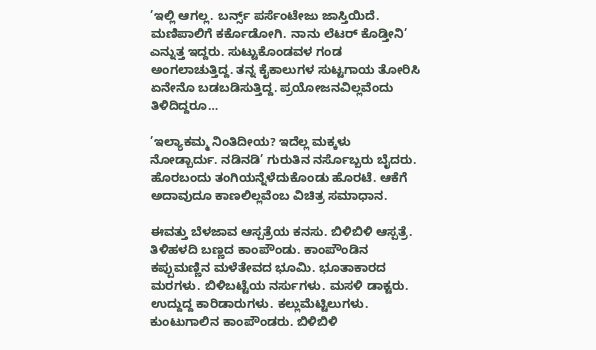’ಇಲ್ಲಿ ಆಗಲ್ಲ. ಬರ್ನ್ಸ್ ಪರ್ಸೆಂಟೇಜು ಜಾಸ್ತಿಯಿದೆ. ಮಣಿಪಾಲಿಗೆ ಕರ್ಕೊಡೋಗಿ. ನಾನು ಲೆಟರ್ ಕೊಡ್ತೀನಿ’ ಎನ್ನುತ್ತ ಇದ್ದರು. ಸುಟ್ಟುಕೊಂಡವಳ ಗಂಡ ಅಂಗಲಾಚುತ್ತಿದ್ದ. ತನ್ನ ಕೈಕಾಲುಗಳ ಸುಟ್ಟಗಾಯ ತೋರಿಸಿ ಏನೇನೊ ಬಡಬಡಿಸುತ್ತಿದ್ದ. ಪ್ರಯೋಜನವಿಲ್ಲವೆಂದು ತಿಳಿದಿದ್ದರೂ…

’ಇಲ್ಯಾಕಮ್ಮ ನಿಂತಿದೀಯ? ಇದೆಲ್ಲ ಮಕ್ಕಳು ನೋಡ್ಬಾರ್ದು. ನಡಿನಡಿ’ ಗುರುತಿನ ನರ್ಸೊಬ್ಬರು ಬೈದರು. ಹೊರಬಂದು ತಂಗಿಯನ್ನೆಳೆದುಕೊಂಡು ಹೊರಟೆ. ಆಕೆಗೆ ಅದಾವುದೂ ಕಾಣಲಿಲ್ಲವೆಂಬ ವಿಚಿತ್ರ ಸಮಾಧಾನ.

ಈವತ್ತು ಬೆಳಜಾವ ಆಸ್ಪತ್ರೆಯ ಕನಸು. ಬಿಳಿಬಿಳಿ ಆಸ್ಪತ್ರೆ. ತಿಳಿಹಳದಿ ಬಣ್ಣದ ಕಾಂಪೌಂಡು. ಕಾಂಪೌಂಡಿನ ಕಪ್ಪುಮಣ್ಣಿನ ಮಳೆತೇವದ ಭೂಮಿ. ಭೂತಾಕಾರದ ಮರಗಳು. ಬಿಳಿಬಟ್ಟೆಯ ನರ್ಸುಗಳು. ಮಸಳಿ ಡಾಕ್ಟರು. ಉದ್ದುದ್ದ ಕಾರಿಡಾರುಗಳು. ಕಲ್ಲುಮೆಟ್ಟಿಲುಗಳು. ಕುಂಟುಗಾಲಿನ ಕಾಂಪೌಂಡರು. ಬಿಳಿಬಿಳಿ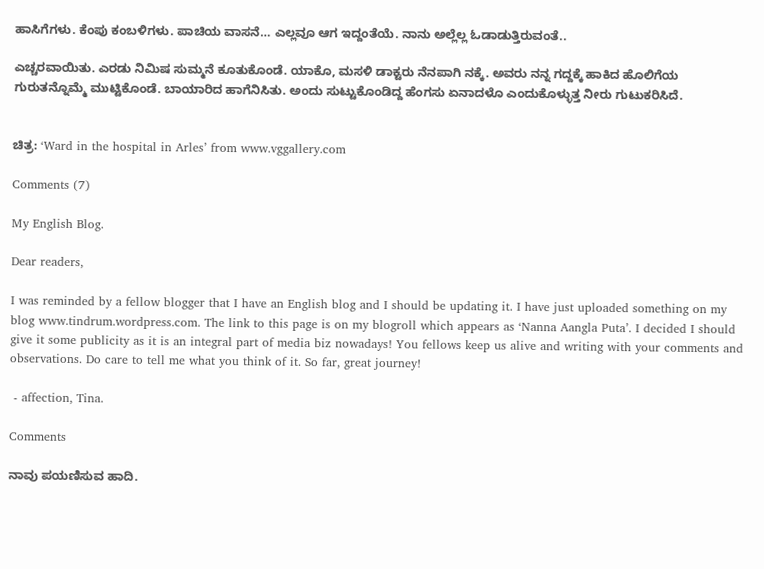ಹಾಸಿಗೆಗಳು. ಕೆಂಪು ಕಂಬಳಿಗಳು. ಪಾಚಿಯ ವಾಸನೆ… ಎಲ್ಲವೂ ಆಗ ಇದ್ದಂತೆಯೆ. ನಾನು ಅಲ್ಲೆಲ್ಲ ಓಡಾಡುತ್ತಿರುವಂತೆ..

ಎಚ್ಚರವಾಯಿತು. ಎರಡು ನಿಮಿಷ ಸುಮ್ಮನೆ ಕೂತುಕೊಂಡೆ. ಯಾಕೊ, ಮಸಳಿ ಡಾಕ್ಟರು ನೆನಪಾಗಿ ನಕ್ಕೆ. ಅವರು ನನ್ನ ಗದ್ದಕ್ಕೆ ಹಾಕಿದ ಹೊಲಿಗೆಯ ಗುರುತನ್ನೊಮ್ಮೆ ಮುಟ್ಟಿಕೊಂಡೆ. ಬಾಯಾರಿದ ಹಾಗೆನಿಸಿತು. ಅಂದು ಸುಟ್ಟುಕೊಂಡಿದ್ದ ಹೆಂಗಸು ಏನಾದಳೊ ಎಂದುಕೊಳ್ಳುತ್ತ ನೀರು ಗುಟುಕರಿಸಿದೆ.


ಚಿತ್ರ: ‘Ward in the hospital in Arles’ from www.vggallery.com

Comments (7)

My English Blog.

Dear readers,

I was reminded by a fellow blogger that I have an English blog and I should be updating it. I have just uploaded something on my blog www.tindrum.wordpress.com. The link to this page is on my blogroll which appears as ‘Nanna Aangla Puta’. I decided I should give it some publicity as it is an integral part of media biz nowadays! You fellows keep us alive and writing with your comments and observations. Do care to tell me what you think of it. So far, great journey!

 - affection, Tina.

Comments

ನಾವು ಪಯಣಿಸುವ ಹಾದಿ.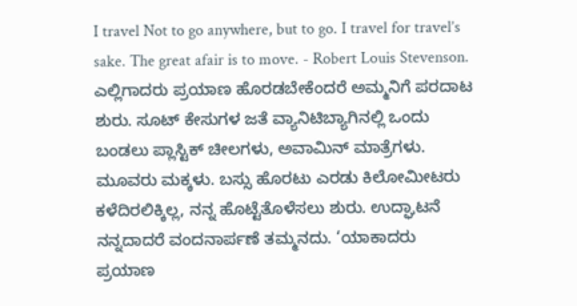I travel Not to go anywhere, but to go. I travel for travel’s sake. The great afair is to move. - Robert Louis Stevenson.
ಎಲ್ಲಿಗಾದರು ಪ್ರಯಾಣ ಹೊರಡಬೇಕೆಂದರೆ ಅಮ್ಮನಿಗೆ ಪರದಾಟ ಶುರು. ಸೂಟ್ ಕೇಸುಗಳ ಜತೆ ವ್ಯಾನಿಟಿಬ್ಯಾಗಿನಲ್ಲಿ ಒಂದು ಬಂಡಲು ಪ್ಲಾಸ್ಟಿಕ್ ಚೀಲಗಳು, ಅವಾಮಿನ್ ಮಾತ್ರೆಗಳು. ಮೂವರು ಮಕ್ಕಳು. ಬಸ್ಸು ಹೊರಟು ಎರಡು ಕಿಲೋಮೀಟರು ಕಳೆದಿರಲಿಕ್ಕಿಲ್ಲ, ನನ್ನ ಹೊಟ್ಟೆತೊಳೆಸಲು ಶುರು. ಉದ್ಘಾಟನೆ ನನ್ನದಾದರೆ ವಂದನಾರ್ಪಣೆ ತಮ್ಮನದು. ‘ಯಾಕಾದರು ಪ್ರಯಾಣ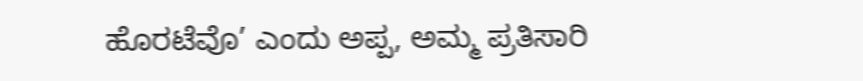ಹೊರಟೆವೊ’ ಎಂದು ಅಪ್ಪ, ಅಮ್ಮ ಪ್ರತಿಸಾರಿ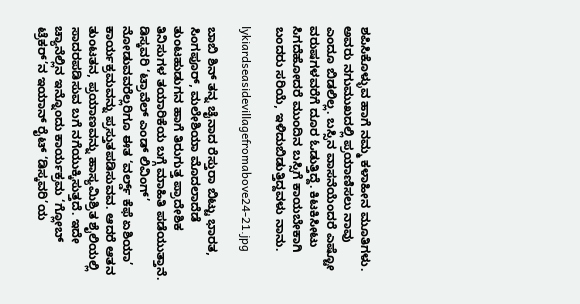ಶಪಿಸಿಕೊಳ್ಳುವ ಹಾಗೆ ನಮ್ಮ ಕಳಾಹೀನ ಮೂತಿಗಳು. ಅವರು ನಗುಮುಖದಲ್ಲಿ ಪ್ರಯಾಣಿಸಲು ನಾವು ಎಂದೂ ಬಿಡಲಿಲ್ಲ. ಬಸ್ಸಿನ ವಾಸನೆಯೆಂದರೆ ಎಷ್ಟೋ ವರುಷಗಳವರೆಗೆ ದೂರ ಓಡುತ್ತಿದ್ದೆ. ಕಿಟಕಿಸೀಟು ಸಿಗದೆಹೋದರೆ ಮುಂದಿನ ಬಸ್ಸಿಗೆ ಕಾಯಬೇಕಾಗಿ ಬಂದರು ಸರಿಯೆ, ಇಳಿದುಬಿಡುತ್ತಿದ್ದವಳು ನಾನು.

lykiardseasidevillagefromabove24-21.jpg

ಬಾಬಿ ಶಿನ್ ತನ್ನ ಚೈನಾದ ರೆಸ್ತುರಾ ಬಿಟ್ಟು ಭಾರತ, ಸಿಂಗಪೂರ್, ಮಲೇಶಿಯಾ ಮೊದಲಾದೆಡೆ ತುಂಟಹುಡುಗನ ಹಾಗೆ ತಿರುಗುತ್ತ ಪ್ರಾದೇಶಿಕ ತಿನಿಸುಗಳ ತಯಾರಿಕೆಯ ಬಗ್ಗೆ ಮಾಹಿತಿ ಪಡೆಯುತ್ತಾನೆ. ಡಿಸ್ಕವರಿ ‘ಟ್ರಾವೆಲ್ ಎಂಡ್ ಲಿವಿಂಗ್’ ನೋಡುವವರೆಲ್ಲರಿಗೂ ಈತ ‘ವರ್ಲ್ಡ್ ಕೆಫೆ ಏಶಿಯಾ’ ಕಾರ್ಯಕ್ರಮವನ್ನು ಪ್ರಸ್ತುತಪಡಿಸುವವ. ಆದರೆ ಆತನ ತುಂಟತನ, ಪ್ರಯಾಣವನ್ನು ಹಾಸ್ಯಮಿಶ್ರಿತ ಶೈಲಿಯಲ್ಲಿ ಸಾದರಪಡಿಸುವ ಬಗೆ ನಗೆಯುಕ್ಕಿಸುತ್ತದೆ. ಇದೇ ಚ್ಯಾನೆಲ್ಲಿನ ಇನ್ನೊಂದು ಕಾರ್ಯಕ್ರಮ ‘ಗ್ಲೋಬ್ ಟ್ರೆಕರ್’ನ ಇಯಾನ್ ರೈಟ್ ‘ಡಿಸ್ಕವರಿ’ಯ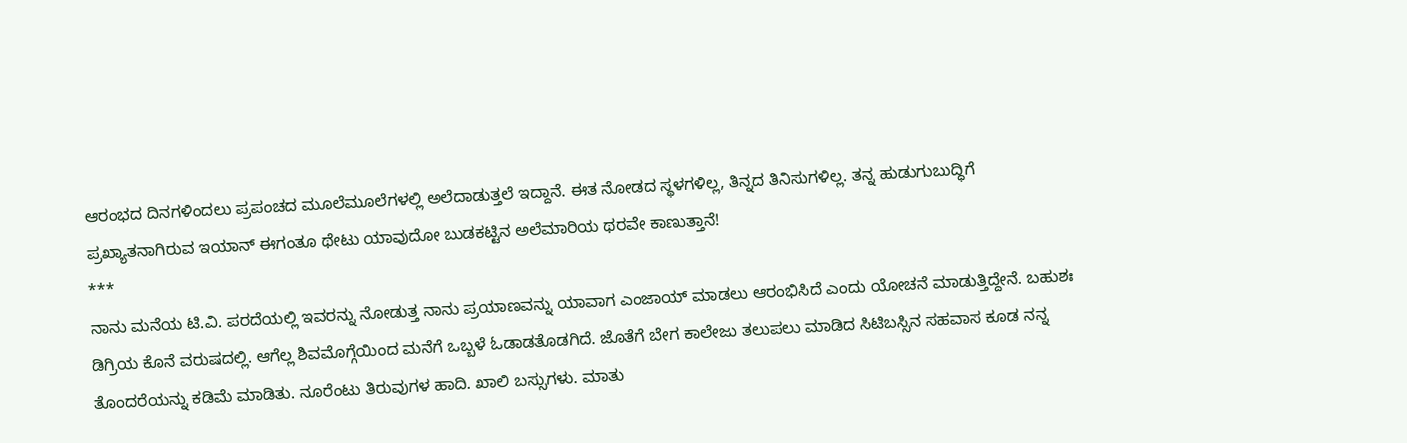ಆರಂಭದ ದಿನಗಳಿಂದಲು ಪ್ರಪಂಚದ ಮೂಲೆಮೂಲೆಗಳಲ್ಲಿ ಅಲೆದಾಡುತ್ತಲೆ ಇದ್ದಾನೆ. ಈತ ನೋಡದ ಸ್ಥಳಗಳಿಲ್ಲ, ತಿನ್ನದ ತಿನಿಸುಗಳಿಲ್ಲ. ತನ್ನ ಹುಡುಗುಬುದ್ಧಿಗೆ ಪ್ರಖ್ಯಾತನಾಗಿರುವ ಇಯಾನ್ ಈಗಂತೂ ಥೇಟು ಯಾವುದೋ ಬುಡಕಟ್ಟಿನ ಅಲೆಮಾರಿಯ ಥರವೇ ಕಾಣುತ್ತಾನೆ!
***
ನಾನು ಮನೆಯ ಟಿ.ವಿ. ಪರದೆಯಲ್ಲಿ ಇವರನ್ನು ನೋಡುತ್ತ ನಾನು ಪ್ರಯಾಣವನ್ನು ಯಾವಾಗ ಎಂಜಾಯ್ ಮಾಡಲು ಆರಂಭಿಸಿದೆ ಎಂದು ಯೋಚನೆ ಮಾಡುತ್ತಿದ್ದೇನೆ. ಬಹುಶಃ ಡಿಗ್ರಿಯ ಕೊನೆ ವರುಷದಲ್ಲಿ. ಆಗೆಲ್ಲ ಶಿವಮೊಗ್ಗೆಯಿಂದ ಮನೆಗೆ ಒಬ್ಬಳೆ ಓಡಾಡತೊಡಗಿದೆ. ಜೊತೆಗೆ ಬೇಗ ಕಾಲೇಜು ತಲುಪಲು ಮಾಡಿದ ಸಿಟಿಬಸ್ಸಿನ ಸಹವಾಸ ಕೂಡ ನನ್ನ ತೊಂದರೆಯನ್ನು ಕಡಿಮೆ ಮಾಡಿತು. ನೂರೆಂಟು ತಿರುವುಗಳ ಹಾದಿ. ಖಾಲಿ ಬಸ್ಸುಗಳು. ಮಾತು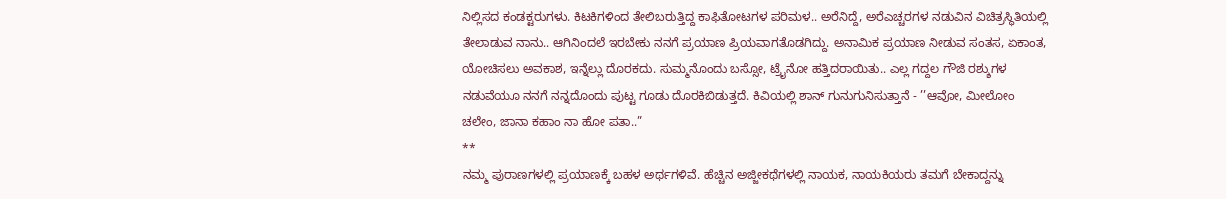ನಿಲ್ಲಿಸದ ಕಂಡಕ್ಟರುಗಳು. ಕಿಟಕಿಗಳಿಂದ ತೇಲಿಬರುತ್ತಿದ್ದ ಕಾಫಿತೋಟಗಳ ಪರಿಮಳ.. ಅರೆನಿದ್ದೆ, ಅರೆಎಚ್ಚರಗಳ ನಡುವಿನ ವಿಚಿತ್ರಸ್ಥಿತಿಯಲ್ಲಿ ತೇಲಾಡುವ ನಾನು.. ಆಗಿನಿಂದಲೆ ಇರಬೇಕು ನನಗೆ ಪ್ರಯಾಣ ಪ್ರಿಯವಾಗತೊಡಗಿದ್ದು. ಅನಾಮಿಕ ಪ್ರಯಾಣ ನೀಡುವ ಸಂತಸ, ಏಕಾಂತ, ಯೋಚಿಸಲು ಅವಕಾಶ, ಇನ್ನೆಲ್ಲು ದೊರಕದು. ಸುಮ್ಮನೊಂದು ಬಸ್ಸೋ, ಟ್ರೈನೋ ಹತ್ತಿದರಾಯಿತು.. ಎಲ್ಲ ಗದ್ದಲ ಗೌಜಿ ರಶ್ಶುಗಳ ನಡುವೆಯೂ ನನಗೆ ನನ್ನದೊಂದು ಪುಟ್ಟ ಗೂಡು ದೊರಕಿಬಿಡುತ್ತದೆ. ಕಿವಿಯಲ್ಲಿ ಶಾನ್ ಗುನುಗುನಿಸುತ್ತಾನೆ - ’’ಆವೋ, ಮೀಲೋಂ ಚಲೇಂ, ಜಾನಾ ಕಹಾಂ ನಾ ಹೋ ಪತಾ..”
**
ನಮ್ಮ ಪುರಾಣಗಳಲ್ಲಿ ಪ್ರಯಾಣಕ್ಕೆ ಬಹಳ ಅರ್ಥಗಳಿವೆ. ಹೆಚ್ಚಿನ ಅಜ್ಜೀಕಥೆಗಳಲ್ಲಿ ನಾಯಕ, ನಾಯಕಿಯರು ತಮಗೆ ಬೇಕಾದ್ದನ್ನು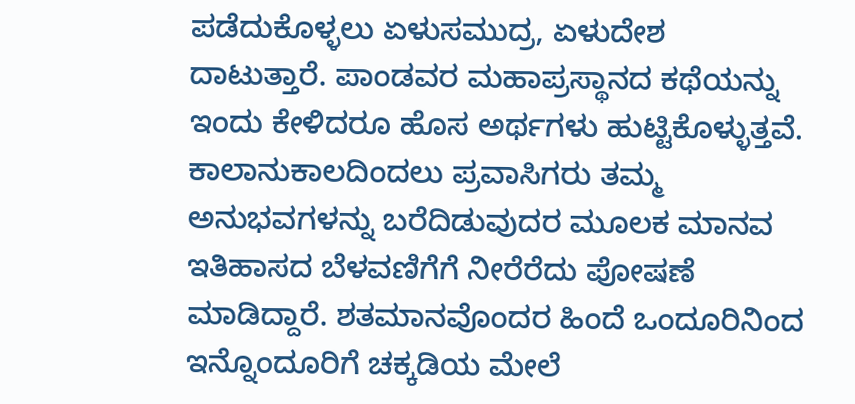ಪಡೆದುಕೊಳ್ಳಲು ಏಳುಸಮುದ್ರ, ಏಳುದೇಶ ದಾಟುತ್ತಾರೆ. ಪಾಂಡವರ ಮಹಾಪ್ರಸ್ಥಾನದ ಕಥೆಯನ್ನು ಇಂದು ಕೇಳಿದರೂ ಹೊಸ ಅರ್ಥಗಳು ಹುಟ್ಟಿಕೊಳ್ಳುತ್ತವೆ. ಕಾಲಾನುಕಾಲದಿಂದಲು ಪ್ರವಾಸಿಗರು ತಮ್ಮ ಅನುಭವಗಳನ್ನು ಬರೆದಿಡುವುದರ ಮೂಲಕ ಮಾನವ ಇತಿಹಾಸದ ಬೆಳವಣಿಗೆಗೆ ನೀರೆರೆದು ಪೋಷಣೆ ಮಾಡಿದ್ದಾರೆ. ಶತಮಾನವೊಂದರ ಹಿಂದೆ ಒಂದೂರಿನಿಂದ ಇನ್ನೊಂದೂರಿಗೆ ಚಕ್ಕಡಿಯ ಮೇಲೆ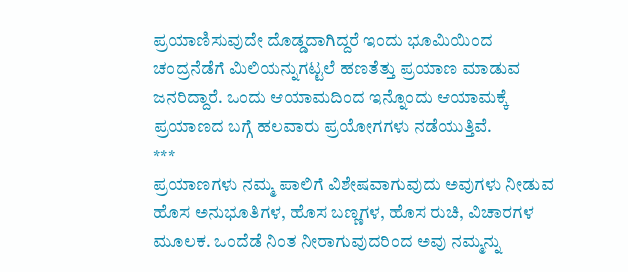ಪ್ರಯಾಣಿಸುವುದೇ ದೊಡ್ಡದಾಗಿದ್ದರೆ ಇಂದು ಭೂಮಿಯಿಂದ ಚಂದ್ರನೆಡೆಗೆ ಮಿಲಿಯನ್ನುಗಟ್ಟಲೆ ಹಣತೆತ್ತು ಪ್ರಯಾಣ ಮಾಡುವ ಜನರಿದ್ದಾರೆ. ಒಂದು ಆಯಾಮದಿಂದ ಇನ್ನೊಂದು ಆಯಾಮಕ್ಕೆ ಪ್ರಯಾಣದ ಬಗ್ಗೆ ಹಲವಾರು ಪ್ರಯೋಗಗಳು ನಡೆಯುತ್ತಿವೆ.
***
ಪ್ರಯಾಣಗಳು ನಮ್ಮ ಪಾಲಿಗೆ ವಿಶೇಷವಾಗುವುದು ಅವುಗಳು ನೀಡುವ ಹೊಸ ಅನುಭೂತಿಗಳ, ಹೊಸ ಬಣ್ಣಗಳ, ಹೊಸ ರುಚಿ, ವಿಚಾರಗಳ ಮೂಲಕ. ಒಂದೆಡೆ ನಿಂತ ನೀರಾಗುವುದರಿಂದ ಅವು ನಮ್ಮನ್ನು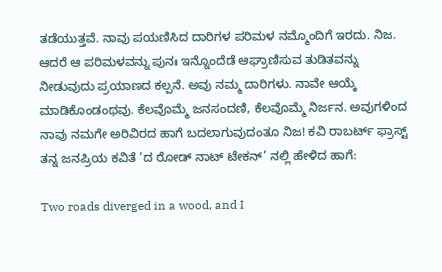ತಡೆಯುತ್ತವೆ. ನಾವು ಪಯಣಿಸಿದ ದಾರಿಗಳ ಪರಿಮಳ ನಮ್ಮೊಂದಿಗೆ ಇರದು. ನಿಜ. ಆದರೆ ಆ ಪರಿಮಳವನ್ನು ಪುನಃ ಇನ್ನೊಂದೆಡೆ ಆಘ್ರಾಣಿಸುವ ತುಡಿತವನ್ನು ನೀಡುವುದು ಪ್ರಯಾಣದ ಕಲ್ಪನೆ. ಅವು ನಮ್ಮ ದಾರಿಗಳು. ನಾವೇ ಆಯ್ಕೆ ಮಾಡಿಕೊಂಡಂಥವು. ಕೆಲವೊಮ್ಮೆ ಜನಸಂದಣಿ, ಕೆಲವೊಮ್ಮೆ ನಿರ್ಜನ. ಅವುಗಳಿಂದ ನಾವು ನಮಗೇ ಅರಿವಿರದ ಹಾಗೆ ಬದಲಾಗುವುದಂತೂ ನಿಜ! ಕವಿ ರಾಬರ್ಟ್ ಫ್ರಾಸ್ಟ್ ತನ್ನ ಜನಪ್ರಿಯ ಕವಿತೆ ‘ದ ರೋಡ್ ನಾಟ್ ಟೇಕನ್’ ನಲ್ಲಿ ಹೇಳಿದ ಹಾಗೆ:

Two roads diverged in a wood, and I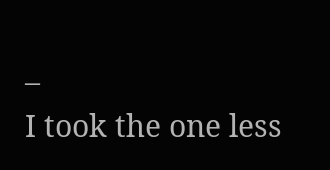–
I took the one less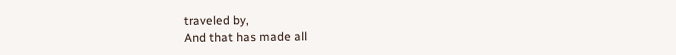traveled by,
And that has made all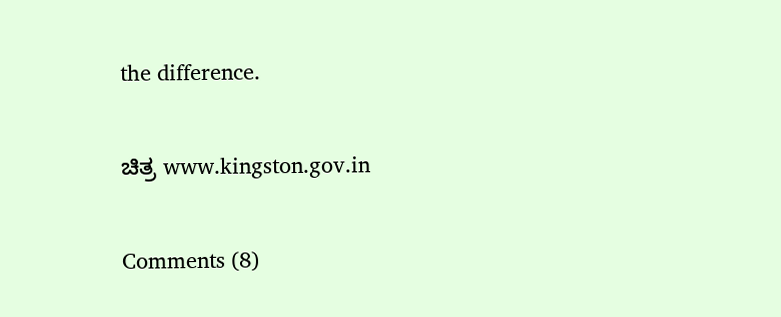the difference.

ಚಿತ್ರ www.kingston.gov.in

Comments (8)